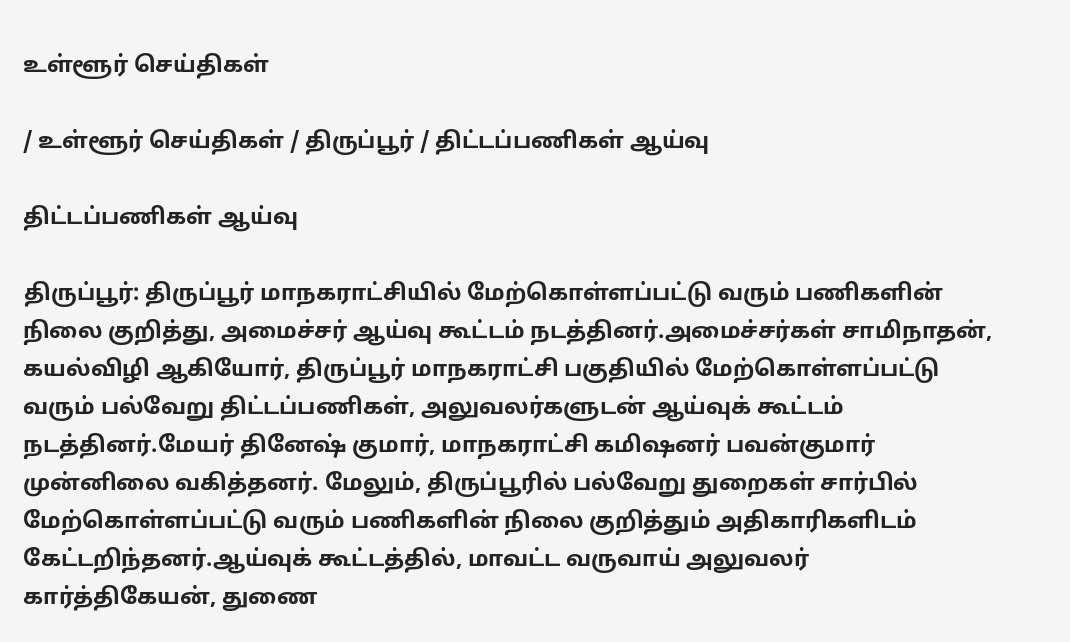உள்ளூர் செய்திகள்

/ உள்ளூர் செய்திகள் / திருப்பூர் / திட்டப்பணிகள் ஆய்வு

திட்டப்பணிகள் ஆய்வு

திருப்பூர்: திருப்பூர் மாநகராட்சியில் மேற்கொள்ளப்பட்டு வரும் பணிகளின் நிலை குறித்து, அமைச்சர் ஆய்வு கூட்டம் நடத்தினர்.அமைச்சர்கள் சாமிநாதன், கயல்விழி ஆகியோர், திருப்பூர் மாநகராட்சி பகுதியில் மேற்கொள்ளப்பட்டு வரும் பல்வேறு திட்டப்பணிகள், அலுவலர்களுடன் ஆய்வுக் கூட்டம் நடத்தினர்.மேயர் தினேஷ் குமார், மாநகராட்சி கமிஷனர் பவன்குமார் முன்னிலை வகித்தனர். மேலும், திருப்பூரில் பல்வேறு துறைகள் சார்பில் மேற்கொள்ளப்பட்டு வரும் பணிகளின் நிலை குறித்தும் அதிகாரிகளிடம் கேட்டறிந்தனர்.ஆய்வுக் கூட்டத்தில், மாவட்ட வருவாய் அலுவலர் கார்த்திகேயன், துணை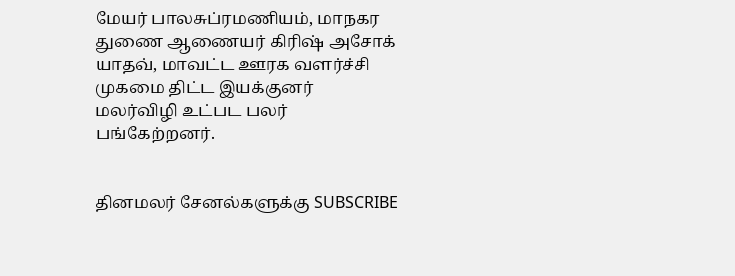மேயர் பாலசுப்ரமணியம், மாநகர துணை ஆணையர் கிரிஷ் அசோக் யாதவ், மாவட்ட ஊரக வளர்ச்சி முகமை திட்ட இயக்குனர் மலர்விழி உட்பட பலர் பங்கேற்றனர்.


தினமலர் சேனல்களுக்கு SUBSCRIBE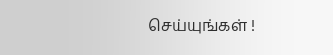செய்யுங்கள் !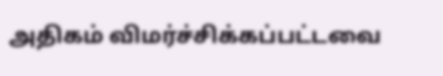அதிகம் விமர்ச்சிக்கப்பட்டவை